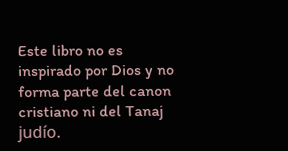Este libro no es inspirado por Dios y no forma parte del canon cristiano ni del Tanaj judío.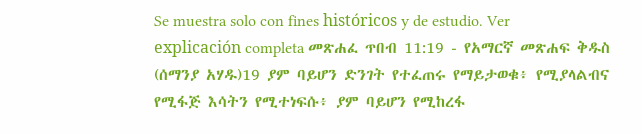Se muestra solo con fines históricos y de estudio. Ver explicación completa መጽሐፈ ጥበብ 11:19 - የአማርኛ መጽሐፍ ቅዱስ (ሰማንያ አሃዱ)19 ያም ባይሆን ድንገት የተፈጠሩ የማይታወቁ፥ የሚያላልብና የሚፋጅ እሳትን የሚተነፍሱ፥ ያም ባይሆን የሚከረፋ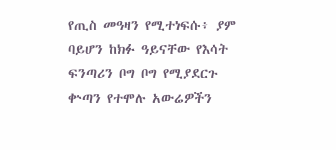የጢስ መዓዛን የሚተነፍሱ፥ ያም ባይሆን ከክፉ ዓይናቸው የእሳት ፍንጣሪን ቦግ ቦግ የሚያደርጉ ቍጣን የተሞሉ አውሬዎችን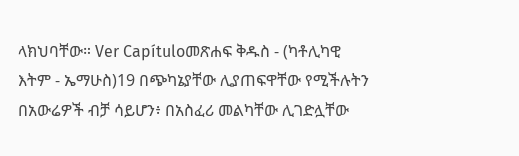ላክህባቸው። Ver Capítuloመጽሐፍ ቅዱስ - (ካቶሊካዊ እትም - ኤማሁስ)19 በጭካኔያቸው ሊያጠፍዋቸው የሚችሉትን በአውሬዎች ብቻ ሳይሆን፥ በአስፈሪ መልካቸው ሊገድሏቸው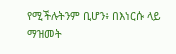የሚችሉትንም ቢሆን፥ በእነርሱ ላይ ማዝመት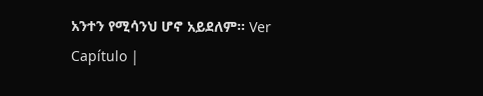አንተን የሚሳንህ ሆኖ አይደለም። Ver Capítulo |